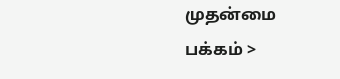முதன்மை பக்கம் >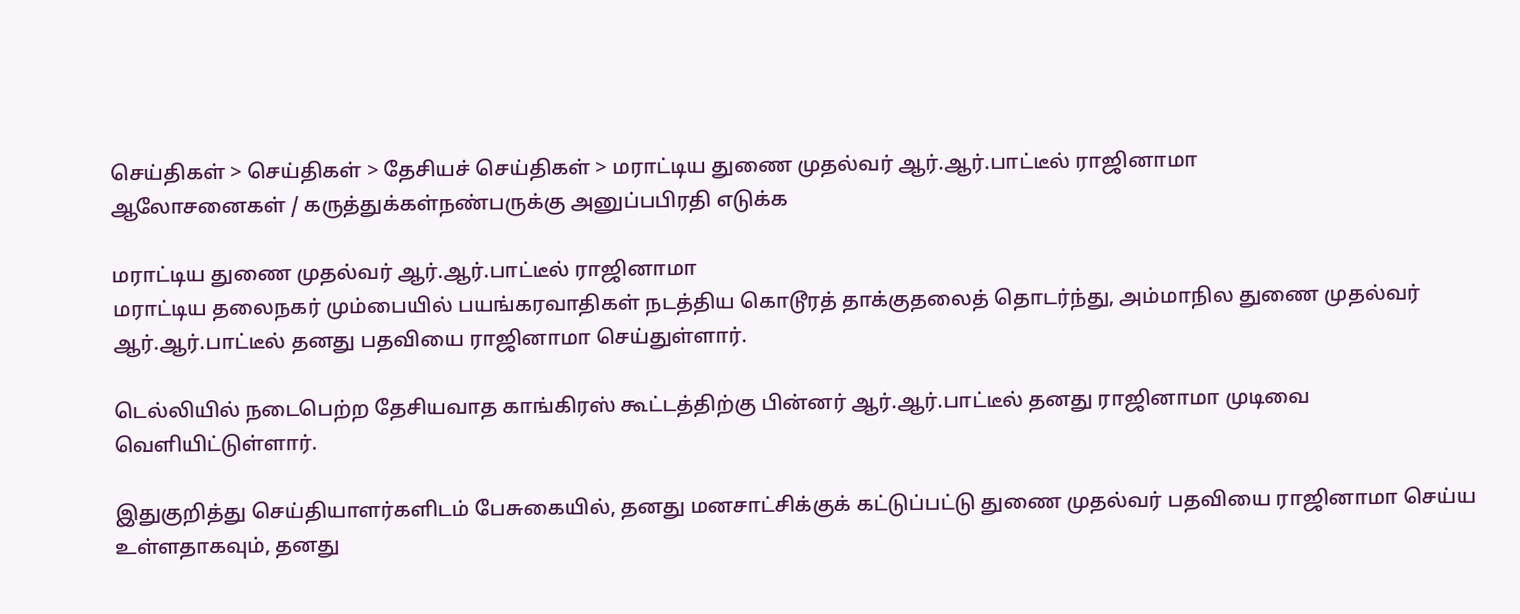செய்திகள் > செய்திகள் > தேசியச் செய்திகள் > மராட்டிய துணை முதல்வர் ஆர்.ஆர்.பாட்டீல் ராஜினாமா
ஆலோசனைகள் / கருத்துக்கள்நண்பருக்கு அனுப்பபிரதி எடுக்க

மராட்டிய துணை முதல்வர் ஆர்.ஆர்.பாட்டீல் ராஜினாமா
மராட்டிய தலைநகர் மும்பையில் பயங்கரவாதிகள் நடத்திய கொடூரத் தாக்குதலைத் தொடர்ந்து, அம்மாநில துணை முதல்வர் ஆர்.ஆர்.பாட்டீல் தனது பதவியை ராஜினாமா செய்துள்ளார்.

டெல்லியில் நடைபெற்ற தேசியவாத காங்கிரஸ் கூட்டத்திற்கு பின்னர் ஆர்.ஆர்.பாட்டீல் தனது ராஜினாமா முடிவை வெளியிட்டுள்ளார்.

இதுகுறித்து செய்தியாளர்களிடம் பேசுகையில், தனது மனசாட்சிக்குக் கட்டுப்பட்டு துணை முதல்வர் பதவியை ராஜினாமா செய்ய உள்ளதாகவும், தனது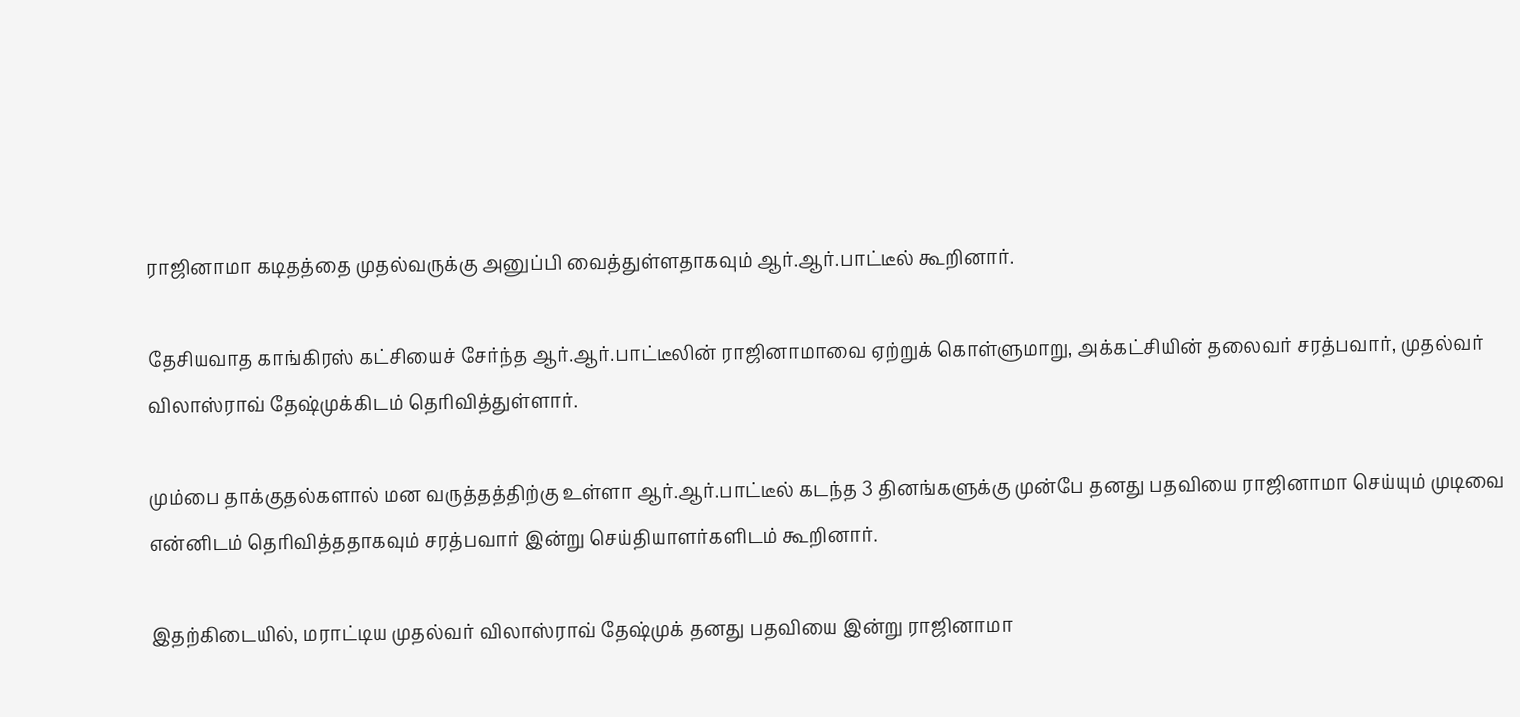ராஜினாமா கடிதத்தை முதல்வருக்கு அனுப்பி வைத்துள்ளதாகவும் ஆர்.ஆர்.பாட்டீல் கூறினார்.

தேசியவாத காங்கிரஸ் கட்சியைச் சேர்ந்த ஆர்.ஆர்.பாட்டீலின் ராஜினாமாவை ஏற்றுக் கொள்ளுமாறு, அக்கட்சியின் தலைவர் சரத்பவார், முதல்வர் விலாஸ்ராவ் தேஷ்முக்கிடம் தெரிவித்துள்ளார்.

மும்பை தாக்குதல்களால் மன வருத்தத்திற்கு உள்ளா ஆர்.ஆர்.பாட்டீல் கடந்த 3 தினங்களுக்கு முன்பே தனது பதவியை ராஜினாமா செய்யும் முடிவை என்னிடம் தெரிவித்ததாகவும் சரத்பவார் இன்று செய்தியாளர்களிடம் கூறினார்.

இதற்கிடையில், மராட்டிய முதல்வர் விலாஸ்ராவ் தேஷ்முக் தனது பதவியை இன்று ராஜினாமா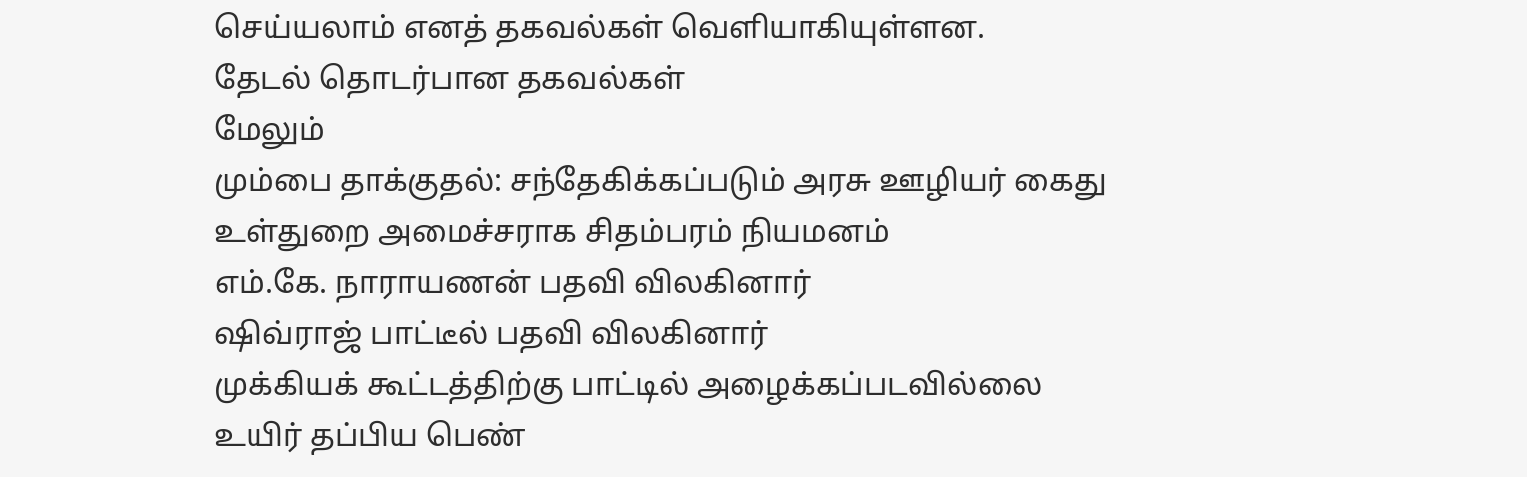செய்யலாம் எனத் தகவல்கள் வெளியாகியுள்ளன.
தேட‌ல் தொட‌ர்பான தகவ‌ல்க‌ள்
மேலும்
மும்பை தாக்குதல்: சந்தேகிக்கப்படும் அரசு ஊழியர் கைது
உள்துறை அமைச்சராக சிதம்பரம் நியமனம்
எம்.கே. நாராயணன் பத‌வி ‌வில‌கினா‌ர்
ஷிவ்ராஜ் பாட்டீல் பதவி விலகினார்
மு‌க்‌கிய‌க் கூட்டத்திற்கு பாட்டில் அழைக்கப்படவில்லை
உ‌யி‌ர் த‌ப்‌பிய பெ‌ண்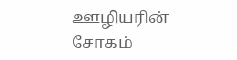ஊ‌ழிய‌‌ரி‌ன் சோக‌ம்